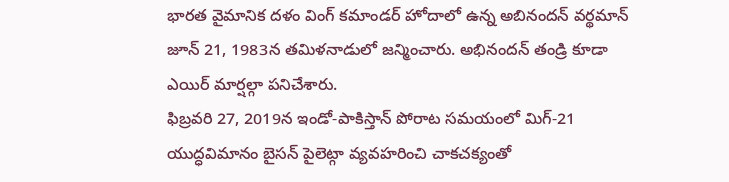భారత వైమానిక దళం వింగ్ కమాండర్ హోదాలో ఉన్న అబినందన్ వర్థమాన్ జూన్ 21, 1983న తమిళనాడులో జన్మించారు. అభినందన్ తండ్రి కూడా ఎయిర్ మార్షల్గా పనిచేశారు.
ఫిబ్రవరి 27, 2019న ఇండో-పాకిస్తాన్ పోరాట సమయంలో మిగ్-21 యుద్ధవిమానం బైసన్ పైలెట్గా వ్యవహరించి చాకచక్యంతో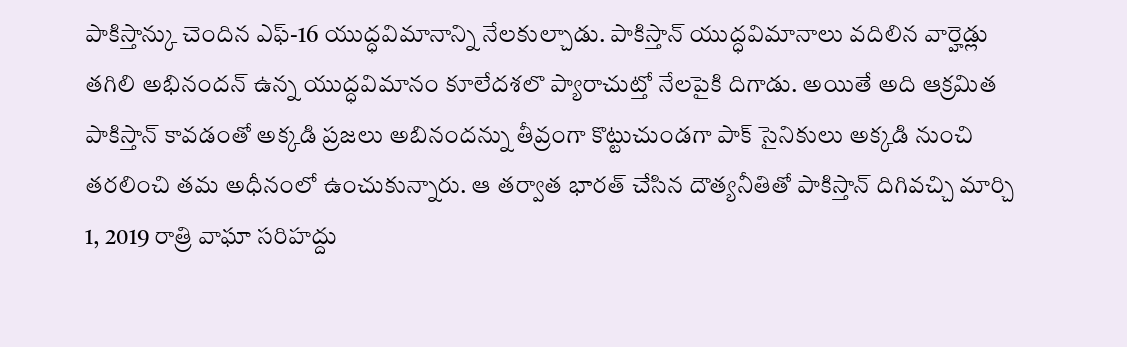పాకిస్తాన్కు చెందిన ఎఫ్-16 యుద్ధవిమానాన్ని నేలకుల్చాడు. పాకిస్తాన్ యుద్ధవిమానాలు వదిలిన వార్హెడ్లు తగిలి అభినందన్ ఉన్న యుద్ధవిమానం కూలేదశలొ ప్యారాచుట్తో నేలపైకి దిగాడు. అయితే అది ఆక్రమిత పాకిస్తాన్ కావడంతో అక్కడి ప్రజలు అబినందన్ను తీవ్రంగా కొట్టుచుండగా పాక్ సైనికులు అక్కడి నుంచి తరలించి తమ అధీనంలో ఉంచుకున్నారు. ఆ తర్వాత భారత్ చేసిన దౌత్యనీతితో పాకిస్తాన్ దిగివచ్చి మార్చి 1, 2019 రాత్రి వాఘా సరిహద్దు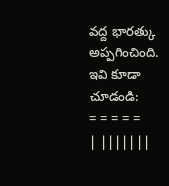వద్ద భారత్కు అప్పగించింది. ఇవి కూడా చూడండి:
= = = = =
| |||||||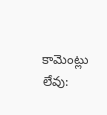కామెంట్లు లేవు: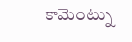కామెంట్ను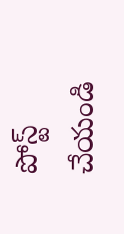పోస్ట్ చేయండి